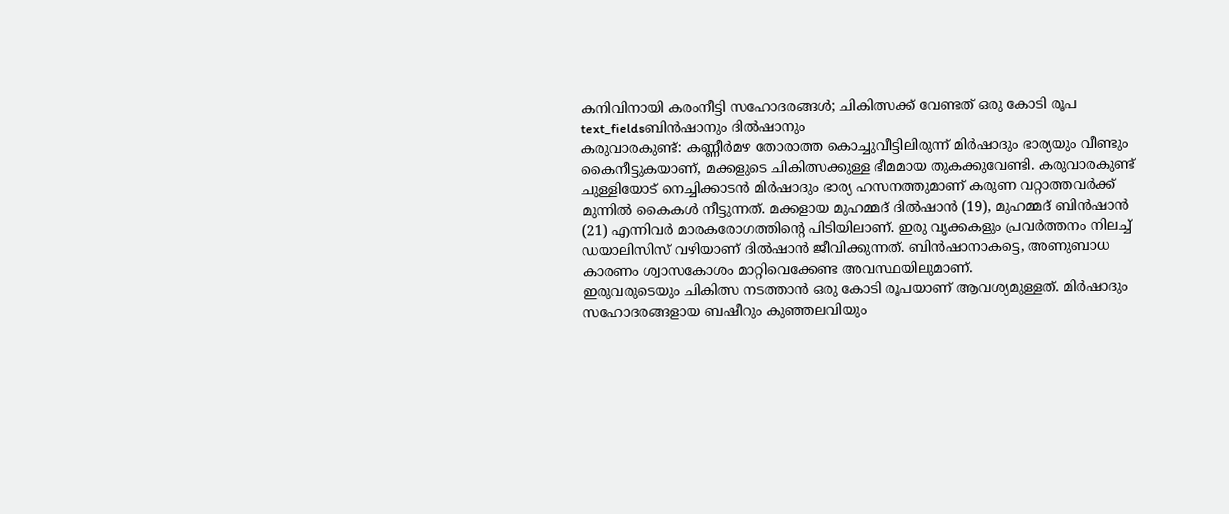കനിവിനായി കരംനീട്ടി സഹോദരങ്ങൾ; ചികിത്സക്ക് വേണ്ടത് ഒരു കോടി രൂപ
text_fieldsബിൻഷാനും ദിൽഷാനും
കരുവാരകുണ്ട്: കണ്ണീർമഴ തോരാത്ത കൊച്ചുവീട്ടിലിരുന്ന് മിർഷാദും ഭാര്യയും വീണ്ടും കൈനീട്ടുകയാണ്, മക്കളുടെ ചികിത്സക്കുള്ള ഭീമമായ തുകക്കുവേണ്ടി. കരുവാരകുണ്ട് ചുള്ളിയോട് നെച്ചിക്കാടൻ മിർഷാദും ഭാര്യ ഹസനത്തുമാണ് കരുണ വറ്റാത്തവർക്ക് മുന്നിൽ കൈകൾ നീട്ടുന്നത്. മക്കളായ മുഹമ്മദ് ദിൽഷാൻ (19), മുഹമ്മദ് ബിൻഷാൻ (21) എന്നിവർ മാരകരോഗത്തിന്റെ പിടിയിലാണ്. ഇരു വൃക്കകളും പ്രവർത്തനം നിലച്ച് ഡയാലിസിസ് വഴിയാണ് ദിൽഷാൻ ജീവിക്കുന്നത്. ബിൻഷാനാകട്ടെ, അണുബാധ കാരണം ശ്വാസകോശം മാറ്റിവെക്കേണ്ട അവസ്ഥയിലുമാണ്.
ഇരുവരുടെയും ചികിത്സ നടത്താൻ ഒരു കോടി രൂപയാണ് ആവശ്യമുള്ളത്. മിർഷാദും സഹോദരങ്ങളായ ബഷീറും കുഞ്ഞലവിയും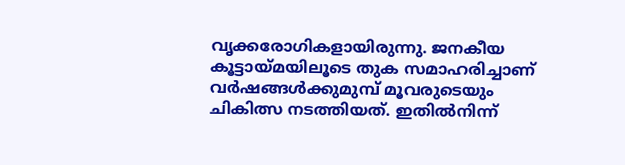വൃക്കരോഗികളായിരുന്നു. ജനകീയ കൂട്ടായ്മയിലൂടെ തുക സമാഹരിച്ചാണ് വർഷങ്ങൾക്കുമുമ്പ് മൂവരുടെയും ചികിത്സ നടത്തിയത്. ഇതിൽനിന്ന്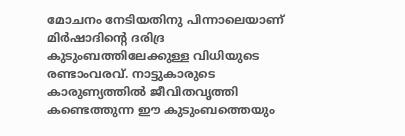മോചനം നേടിയതിനു പിന്നാലെയാണ് മിർഷാദിന്റെ ദരിദ്ര കുടുംബത്തിലേക്കുള്ള വിധിയുടെ രണ്ടാംവരവ്. നാട്ടുകാരുടെ കാരുണ്യത്തിൽ ജീവിതവൃത്തി കണ്ടെത്തുന്ന ഈ കുടുംബത്തെയും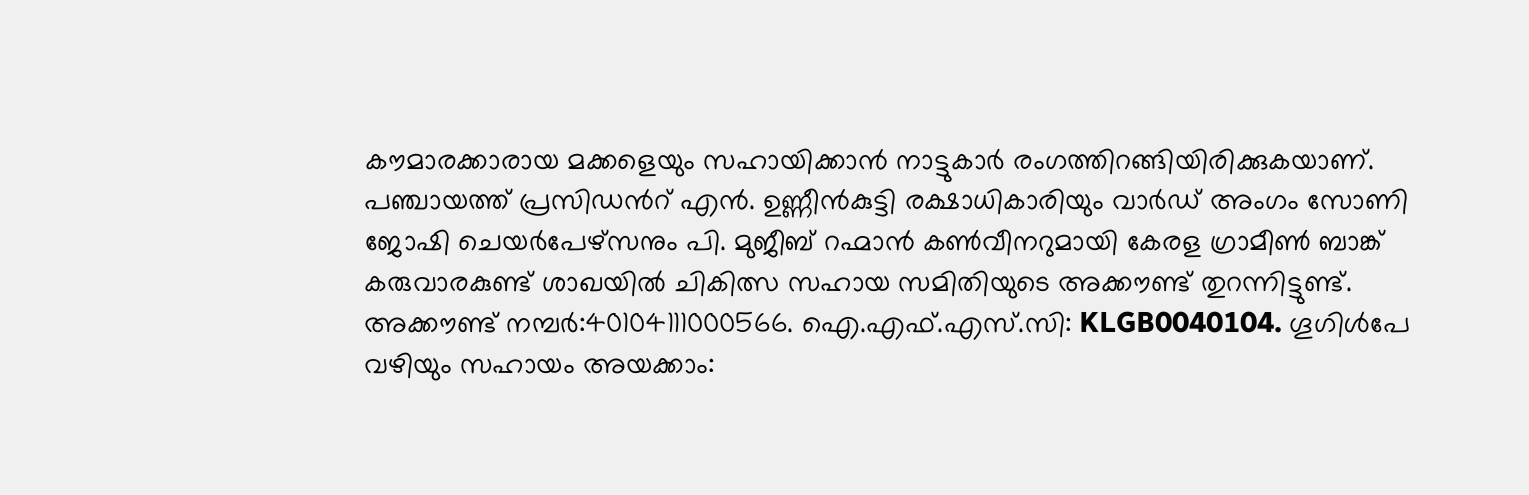കൗമാരക്കാരായ മക്കളെയും സഹായിക്കാൻ നാട്ടുകാർ രംഗത്തിറങ്ങിയിരിക്കുകയാണ്.
പഞ്ചായത്ത് പ്രസിഡൻറ് എൻ. ഉണ്ണീൻകുട്ടി രക്ഷാധികാരിയും വാർഡ് അംഗം സോണി ജോഷി ചെയർപേഴ്സനും പി. മുജീബ് റഹ്മാൻ കൺവീനറുമായി കേരള ഗ്രാമീൺ ബാങ്ക് കരുവാരകുണ്ട് ശാഖയിൽ ചികിത്സ സഹായ സമിതിയുടെ അക്കൗണ്ട് തുറന്നിട്ടുണ്ട്. അക്കൗണ്ട് നമ്പർ:40104111000566. ഐ.എഫ്.എസ്.സി: KLGB0040104. ഗൂഗിൾപേ വഴിയും സഹായം അയക്കാം: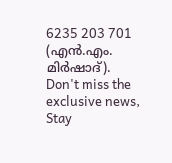6235 203 701 (എൻ.എം. മിർഷാദ്).
Don't miss the exclusive news, Stay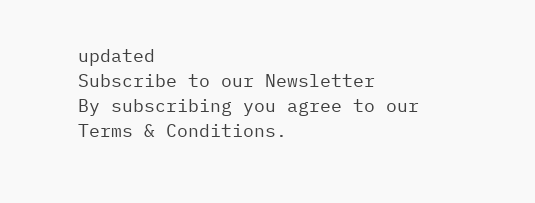updated
Subscribe to our Newsletter
By subscribing you agree to our Terms & Conditions.